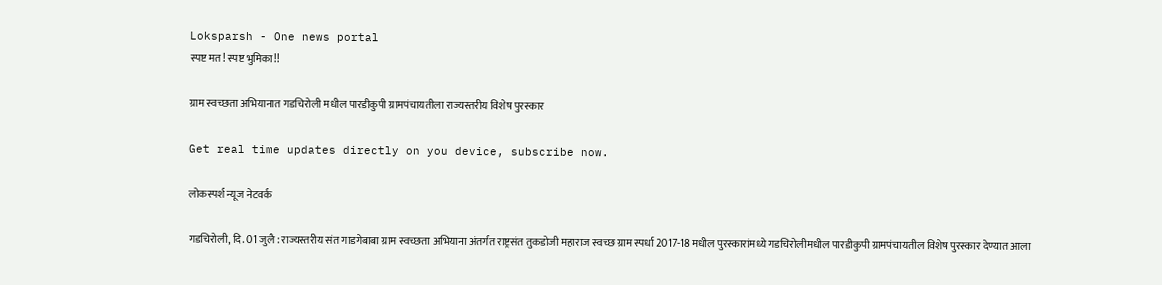Loksparsh - One news portal
स्पष्ट मत! स्पष्ट भुमिका!!

ग्राम स्वच्छता अभियानात गडचिरोली मधील पारडीकुपी ग्रामपंचायतीला राज्यस्तरीय विशेष पुरस्कार

Get real time updates directly on you device, subscribe now.

लोकस्पर्श न्यूज नेटवर्क

गडचिरोली, दि. 01 जुलै : राज्यस्तरीय संत गाडगेबाबा ग्राम स्वच्छता अभियाना अंतर्गत राष्ट्रसंत तुकडोजी महाराज स्वच्छ ग्राम स्पर्धा 2017-18 मधील पुरस्कारांमध्ये गडचिरोलीमधील पारडीकुपी ग्रामपंचायतील विशेष पुरस्कार देण्यात आला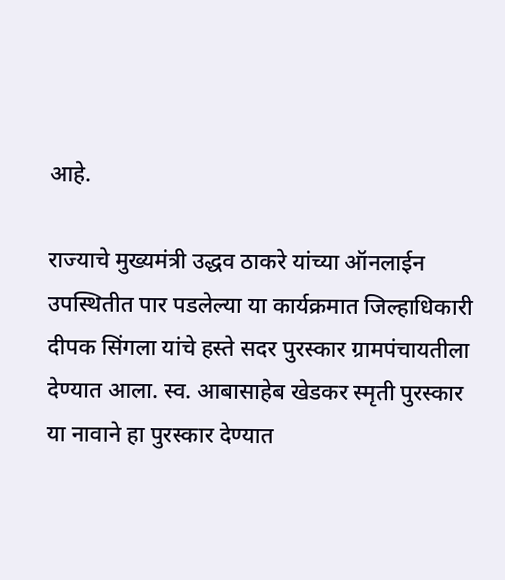आहे.

राज्याचे मुख्यमंत्री उद्धव ठाकरे यांच्या ऑनलाईन उपस्थितीत पार पडलेल्या या कार्यक्रमात जिल्हाधिकारी दीपक सिंगला यांचे हस्ते सदर पुरस्कार ग्रामपंचायतीला देण्यात आला. स्व. आबासाहेब खेडकर स्मृती पुरस्कार या नावाने हा पुरस्कार देण्यात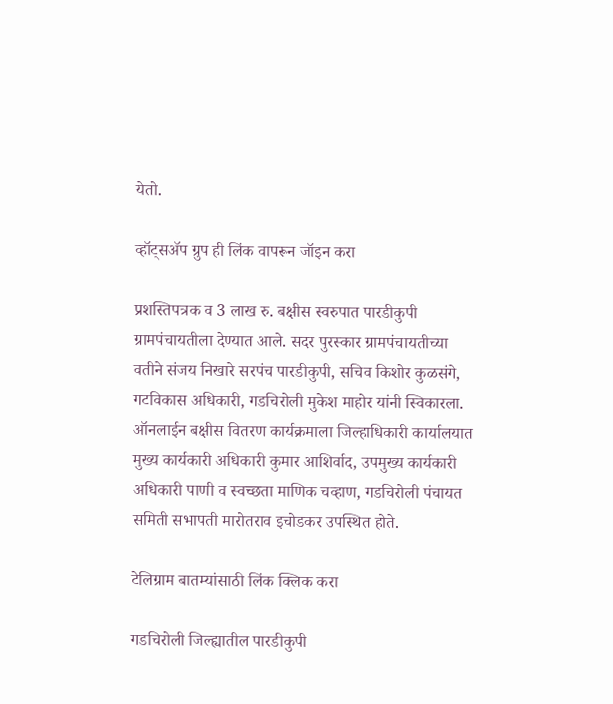येतो.

व्हॉट्सॲप ग्रुप ही लिंक वापरून जॉइन करा

प्रशस्तिपत्रक व 3 लाख रु. बक्षीस स्वरुपात पारडीकुपी ग्रामपंचायतीला देण्यात आले. सदर पुरस्कार ग्रामपंचायतीच्या वतीने संजय निखारे सरपंच पारडीकुपी, सचिव किशोर कुळसंगे, गटविकास अधिकारी, गडचिरोली मुकेश माहोर यांनी स्विकारला. ऑनलाईन बक्षीस वितरण कार्यक्रमाला जिल्हाधिकारी कार्यालयात मुख्य कार्यकारी अधिकारी कुमार आशिर्वाद, उपमुख्य कार्यकारी अधिकारी पाणी व स्वच्छता माणिक चव्हाण, गडचिरोली पंचायत समिती सभापती मारोतराव इचोडकर उपस्थित होते.

टेलिग्राम बातम्यांसाठी लिंक क्लिक करा

गडचिरोली जिल्ह्यातील पारडीकुपी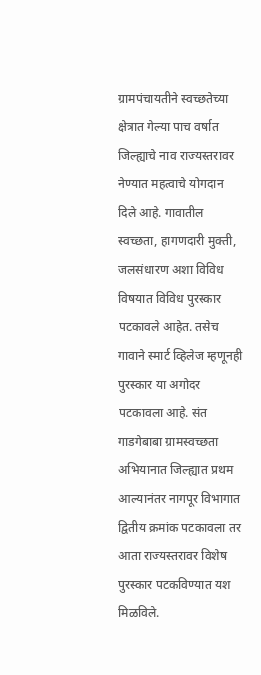ग्रामपंचायतीने स्वच्छतेच्या क्षेत्रात गेल्या पाच वर्षात जिल्ह्याचे नाव राज्यस्तरावर नेण्यात महत्वाचे योगदान दिले आहे. गावातील स्वच्छता, हागणदारी मुक्ती, जलसंधारण अशा विविध विषयात विविध पुरस्कार पटकावले आहेत. तसेच गावाने स्मार्ट व्हिलेज म्हणूनही पुरस्कार या अगोदर पटकावला आहे. संत गाडगेबाबा ग्रामस्वच्छता अभियानात जिल्ह्यात प्रथम आल्यानंतर नागपूर विभागात द्वितीय क्रमांक पटकावला तर आता राज्यस्तरावर विशेष पुरस्कार पटकविण्यात यश मिळविले.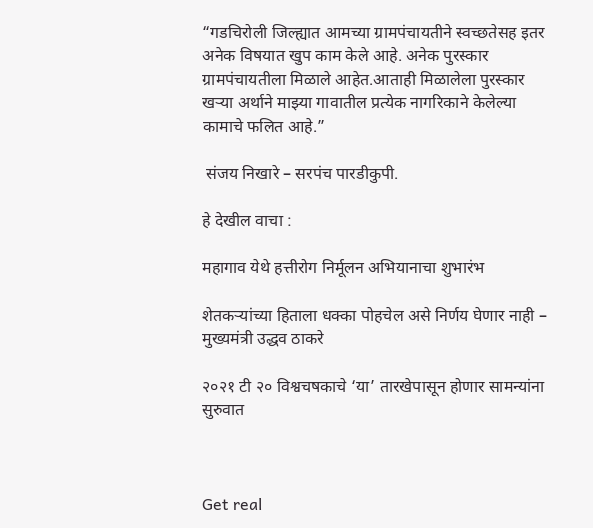“गडचिरोली जिल्ह्यात आमच्या ग्रामपंचायतीने स्वच्छतेसह इतर अनेक विषयात खुप काम केले आहे. अनेक पुरस्कार ग्रामपंचायतीला मिळाले आहेत.आताही मिळालेला पुरस्कार खऱ्या अर्थाने माझ्या गावातील प्रत्येक नागरिकाने केलेल्या कामाचे फलित आहे.”

 संजय निखारे – सरपंच पारडीकुपी.

हे देखील वाचा :

महागाव येथे हत्तीरोग निर्मूलन अभियानाचा शुभारंभ

शेतकऱ्यांच्या हिताला धक्का पोहचेल असे निर्णय घेणार नाही – मुख्यमंत्री उद्धव ठाकरे

२०२१ टी २० विश्वचषकाचे ‘या’ तारखेपासून होणार सामन्यांना सुरुवात



Get real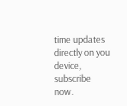time updates directly on you device, subscribe now.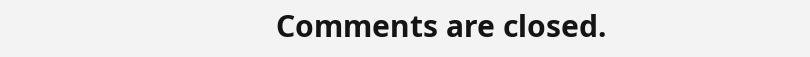Comments are closed.